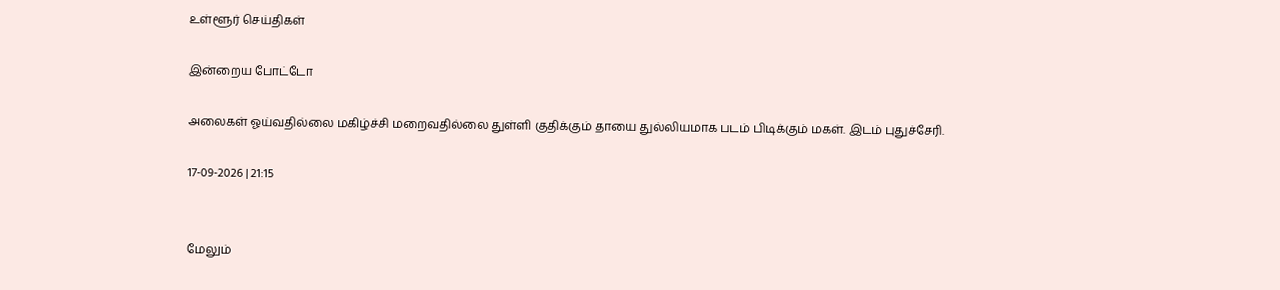உள்ளூர் செய்திகள்

இன்றைய போட்டோ

அலைகள் ஓய்வதில்லை மகிழ்ச்சி மறைவதில்லை துள்ளி குதிக்கும் தாயை துல்லியமாக படம் பிடிக்கும் மகள். இடம் புதுச்சேரி.

17-09-2026 | 21:15


மேலும்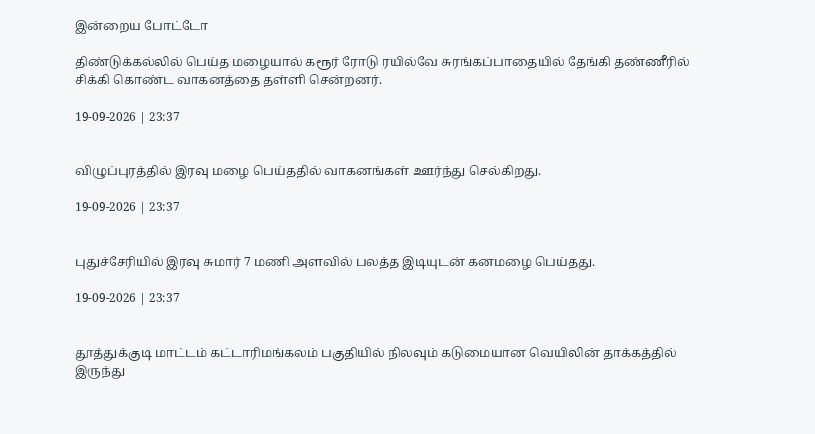இன்றைய போட்டோ

திண்டுக்கல்லில் பெய்த மழையால் கரூர் ரோடு ரயில்வே சுரங்கப்பாதையில் தேங்கி தண்ணீரில் சிக்கி கொண்ட வாகனத்தை தள்ளி சென்றனர்.

19-09-2026 | 23:37


விழுப்புரத்தில் இரவு மழை பெய்ததில் வாகனங்கள் ஊர்ந்து செல்கிறது.

19-09-2026 | 23:37


புதுச்சேரியில் இரவு சுமார் 7 மணி அளவில் பலத்த இடியுடன் கனமழை பெய்தது.

19-09-2026 | 23:37


தூத்துக்குடி மாட்டம் கட்டாரிமங்கலம் பகுதியில் நிலவும் கடுமையான வெயிலின் தாக்கத்தில் இருந்து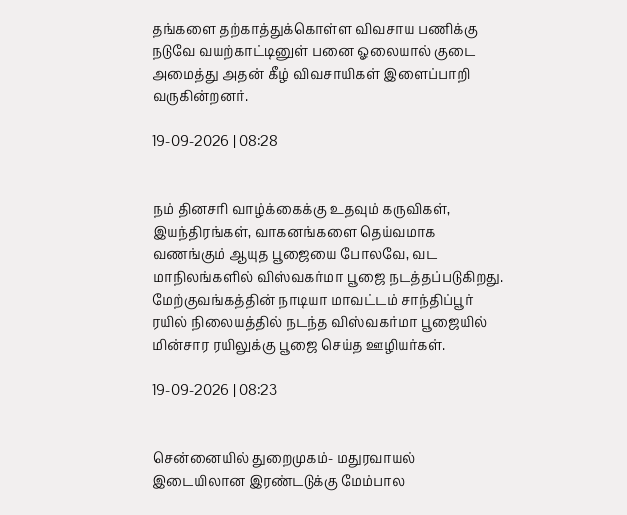தங்களை தற்காத்துக்கொள்ள விவசாய பணிக்கு நடுவே வயற்காட்டினுள் பனை ஓலையால் குடை அமைத்து அதன் கீழ் விவசாயிகள் இளைப்பாறி வருகின்றனர்.

19-09-2026 | 08:28


நம் தினசரி வாழ்க்கைக்கு உதவும் கருவிகள், இயந்திரங்கள், வாகனங்களை தெய்வமாக வணங்கும் ஆயுத பூஜையை போலவே, வட மாநிலங்களில் விஸ்வகர்மா பூஜை நடத்தப்படுகிறது. மேற்குவங்கத்தின் நாடியா மாவட்டம் சாந்திப்பூர் ரயில் நிலையத்தில் நடந்த விஸ்வகர்மா பூஜையில் மின்சார ரயிலுக்கு பூஜை செய்த ஊழியர்கள்.

19-09-2026 | 08:23


சென்னையில் துறைமுகம்- மதுரவாயல் இடையிலான இரண்டடுக்கு மேம்பால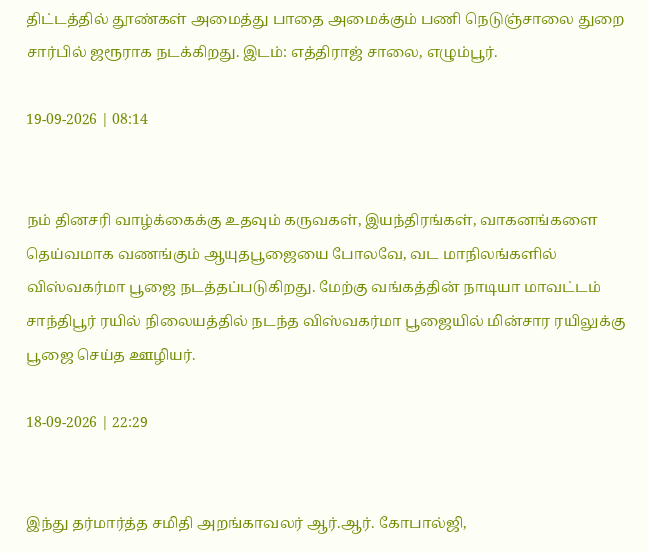திட்டத்தில் தூண்கள் அமைத்து பாதை அமைக்கும் பணி நெடுஞ்சாலை துறை சார்பில் ஜரூராக நடக்கிறது. இடம்: எத்திராஜ் சாலை, எழும்பூர்.

19-09-2026 | 08:14


நம் தினசரி வாழ்க்கைக்கு உதவும் கருவகள், இயந்திரங்கள், வாகனங்களை தெய்வமாக வணங்கும் ஆயுதபூஜையை போலவே, வட மாநிலங்களில் விஸ்வகர்மா பூஜை நடத்தப்படுகிறது. மேற்கு வங்கத்தின் நாடியா மாவட்டம் சாந்திபூர் ரயில் நிலையத்தில் நடந்த விஸ்வகர்மா பூஜையில் மின்சார ரயிலுக்கு பூஜை செய்த ஊழியர்.

18-09-2026 | 22:29


இந்து தர்மார்த்த சமிதி அறங்காவலர் ஆர்.ஆர். கோபால்ஜி,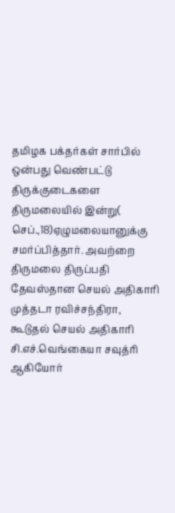தமிழக பக்தர்கள் சார்பில் ஒன்பது வெண்பட்டு திருக்குடைகளை திருமலையில் இன்று( செப்.,18)ஏழுமலையானுக்கு சமர்ப்பித்தார். அவற்றை திருமலை திருப்பதி தேவஸ்தான செயல் அதிகாரி முத்தடா ரவிச்சந்திரா, கூடுதல் செயல் அதிகாரி சி.எச்.வெங்கையா சவுத்ரி ஆகியோர்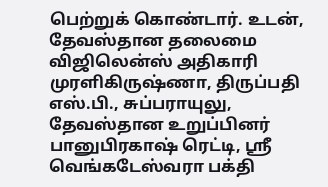பெற்றுக் கொண்டார். உடன், தேவஸ்தான தலைமை விஜிலென்ஸ் அதிகாரி முரளிகிருஷ்ணா, திருப்பதி எஸ்.பி., சுப்பராயுலு, தேவஸ்தான உறுப்பினர் பானுபிரகாஷ் ரெட்டி, ஸ்ரீ வெங்கடேஸ்வரா பக்தி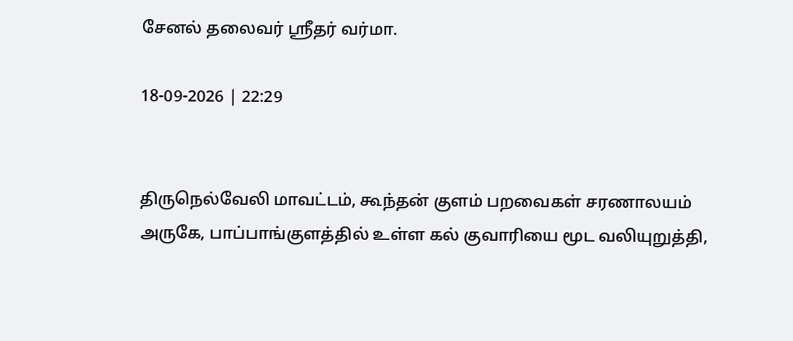சேனல் தலைவர் ஸ்ரீதர் வர்மா.

18-09-2026 | 22:29


திருநெல்வேலி மாவட்டம், கூந்தன் குளம் பறவைகள் சரணாலயம் அருகே, பாப்பாங்குளத்தில் உள்ள கல் குவாரியை மூட வலியுறுத்தி,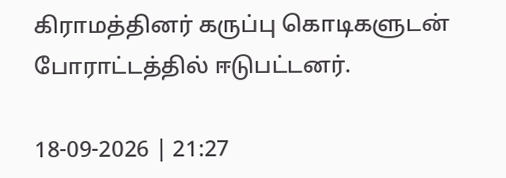கிராமத்தினர் கருப்பு கொடிகளுடன் போராட்டத்தில் ஈடுபட்டனர்.

18-09-2026 | 21:27